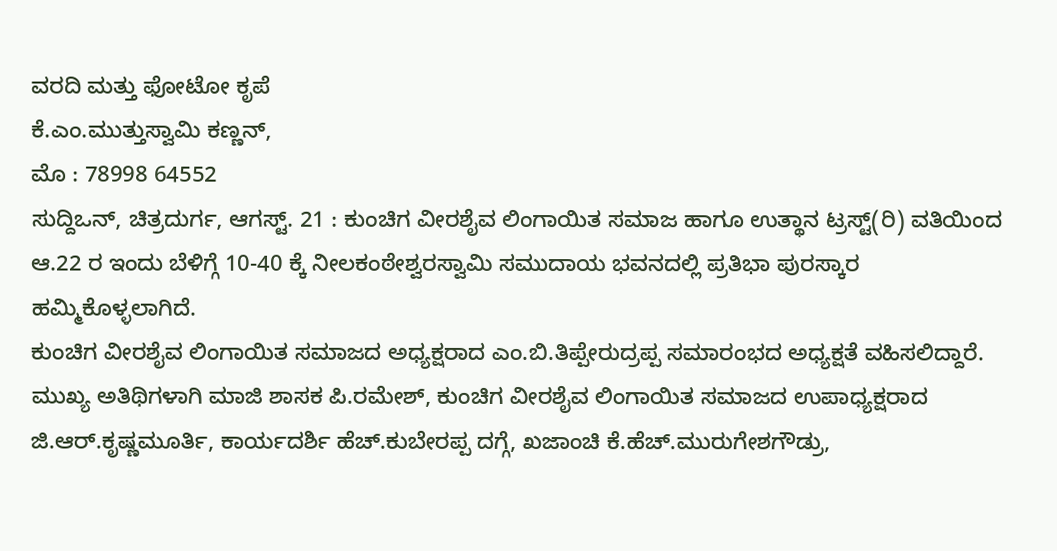ವರದಿ ಮತ್ತು ಫೋಟೋ ಕೃಪೆ
ಕೆ.ಎಂ.ಮುತ್ತುಸ್ವಾಮಿ ಕಣ್ಣನ್,
ಮೊ : 78998 64552
ಸುದ್ದಿಒನ್, ಚಿತ್ರದುರ್ಗ, ಆಗಸ್ಟ್. 21 : ಕುಂಚಿಗ ವೀರಶೈವ ಲಿಂಗಾಯಿತ ಸಮಾಜ ಹಾಗೂ ಉತ್ಥಾನ ಟ್ರಸ್ಟ್(ರಿ) ವತಿಯಿಂದ ಆ.22 ರ ಇಂದು ಬೆಳಿಗ್ಗೆ 10-40 ಕ್ಕೆ ನೀಲಕಂಠೇಶ್ವರಸ್ವಾಮಿ ಸಮುದಾಯ ಭವನದಲ್ಲಿ ಪ್ರತಿಭಾ ಪುರಸ್ಕಾರ ಹಮ್ಮಿಕೊಳ್ಳಲಾಗಿದೆ.
ಕುಂಚಿಗ ವೀರಶೈವ ಲಿಂಗಾಯಿತ ಸಮಾಜದ ಅಧ್ಯಕ್ಷರಾದ ಎಂ.ಬಿ.ತಿಪ್ಪೇರುದ್ರಪ್ಪ ಸಮಾರಂಭದ ಅಧ್ಯಕ್ಷತೆ ವಹಿಸಲಿದ್ದಾರೆ.
ಮುಖ್ಯ ಅತಿಥಿಗಳಾಗಿ ಮಾಜಿ ಶಾಸಕ ಪಿ.ರಮೇಶ್, ಕುಂಚಿಗ ವೀರಶೈವ ಲಿಂಗಾಯಿತ ಸಮಾಜದ ಉಪಾಧ್ಯಕ್ಷರಾದ ಜಿ.ಆರ್.ಕೃಷ್ಣಮೂರ್ತಿ, ಕಾರ್ಯದರ್ಶಿ ಹೆಚ್.ಕುಬೇರಪ್ಪ ದಗ್ಗೆ, ಖಜಾಂಚಿ ಕೆ.ಹೆಚ್.ಮುರುಗೇಶಗೌಡ್ರು,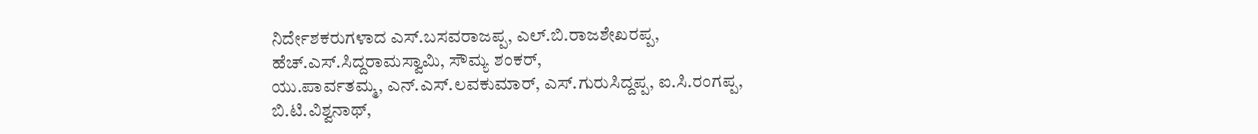ನಿರ್ದೇಶಕರುಗಳಾದ ಎಸ್.ಬಸವರಾಜಪ್ಪ, ಎಲ್.ಬಿ.ರಾಜಶೇಖರಪ್ಪ, ಹೆಚ್.ಎಸ್.ಸಿದ್ದರಾಮಸ್ವಾಮಿ, ಸೌಮ್ಯ ಶಂಕರ್,
ಯು.ಪಾರ್ವತಮ್ಮ, ಎನ್.ಎಸ್.ಲವಕುಮಾರ್, ಎಸ್.ಗುರುಸಿದ್ದಪ್ಪ, ಐ.ಸಿ.ರಂಗಪ್ಪ, ಬಿ.ಟಿ.ವಿಶ್ವನಾಥ್,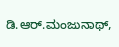ಡಿ.ಆರ್.ಮಂಜುನಾಥ್,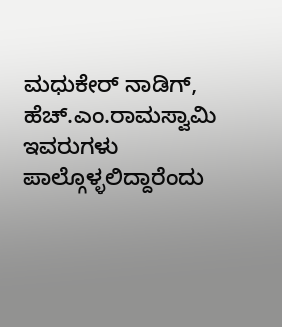ಮಧುಕೇರ್ ನಾಡಿಗ್, ಹೆಚ್.ಎಂ.ರಾಮಸ್ವಾಮಿ ಇವರುಗಳು ಪಾಲ್ಗೊಳ್ಳಲಿದ್ದಾರೆಂದು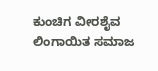ಕುಂಚಿಗ ವೀರಶೈವ ಲಿಂಗಾಯಿತ ಸಮಾಜ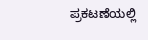ಪ್ರಕಟಣೆಯಲ್ಲಿ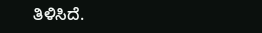ತಿಳಿಸಿದೆ.